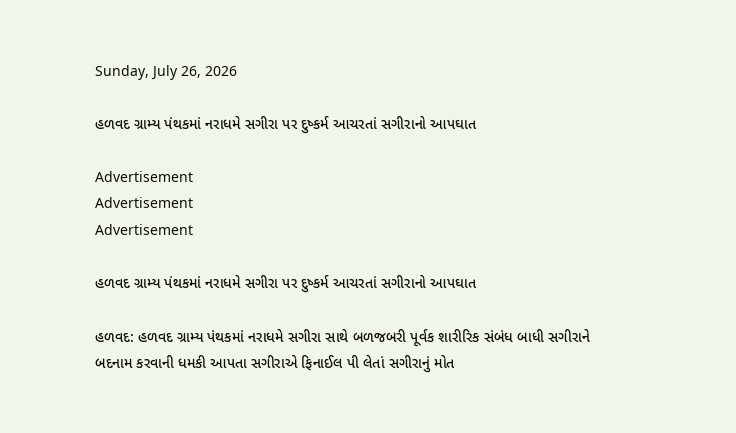Sunday, July 26, 2026

હળવદ ગ્રામ્ય પંથકમાં નરાધમે સગીરા પર દુષ્કર્મ આચરતાં સગીરાનો આપઘાત

Advertisement
Advertisement
Advertisement

હળવદ ગ્રામ્ય પંથકમાં નરાધમે સગીરા પર દુષ્કર્મ આચરતાં સગીરાનો આપઘાત

હળવદ: હળવદ ગ્રામ્ય પંથકમાં નરાધમે સગીરા સાથે બળજબરી પૂર્વક શારીરિક સંબંધ બાધી સગીરાને બદનામ કરવાની ધમકી આપતા સગીરાએ ફિનાઈલ પી લેતાં સગીરાનું મોત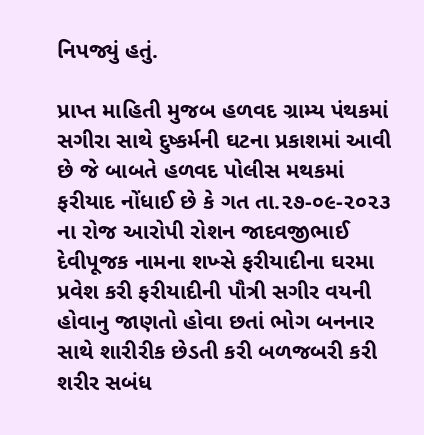નિપજ્યું હતું.

પ્રાપ્ત માહિતી મુજબ હળવદ ગ્રામ્ય પંથકમાં સગીરા સાથે દુષ્કર્મની ઘટના પ્રકાશમાં આવી છે જે બાબતે હળવદ પોલીસ મથકમાં ફરીયાદ નોંધાઈ છે કે ગત તા.૨૭-૦૯-૨૦૨૩ ના રોજ આરોપી રોશન જાદવજીભાઈ દેવીપૂજક નામના શખ્સે ફરીયાદીના ઘરમા પ્રવેશ કરી ફરીયાદીની પૌત્રી સગીર વયની હોવાનુ જાણતો હોવા છતાં ભોગ બનનાર સાથે શારીરીક છેડતી કરી બળજબરી કરી શરીર સબંધ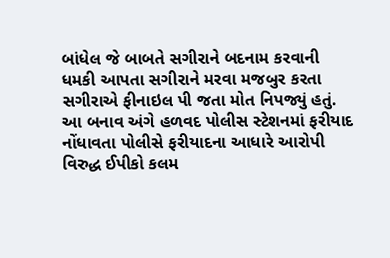બાંધેલ જે બાબતે સગીરાને બદનામ કરવાની ધમકી આપતા સગીરાને મરવા મજબુર કરતા સગીરાએ ફીનાઇલ પી જતા મોત નિપજ્યું હતું. આ બનાવ અંગે હળવદ પોલીસ સ્ટેશનમાં ફરીયાદ નોંધાવતા પોલીસે ફરીયાદના આધારે આરોપી વિરુદ્ધ ઈપીકો કલમ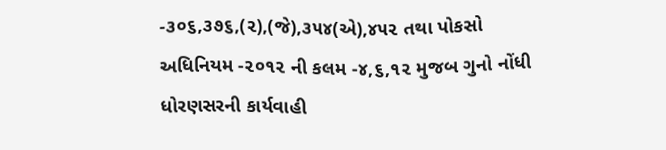-૩૦૬,૩૭૬,(૨),(જે),૩૫૪(એ),૪૫૨ તથા પોકસો અધિનિયમ -૨૦૧૨ ની કલમ -૪,૬,૧૨ મુજબ ગુનો નોંધી ધોરણસરની કાર્યવાહી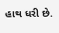હાથ ધરી છે.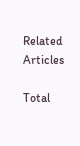Related Articles

Total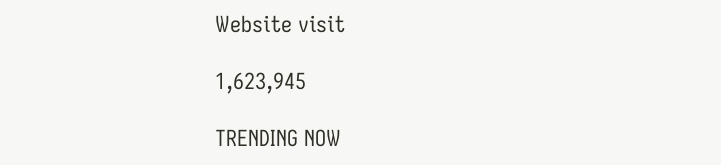Website visit

1,623,945

TRENDING NOW